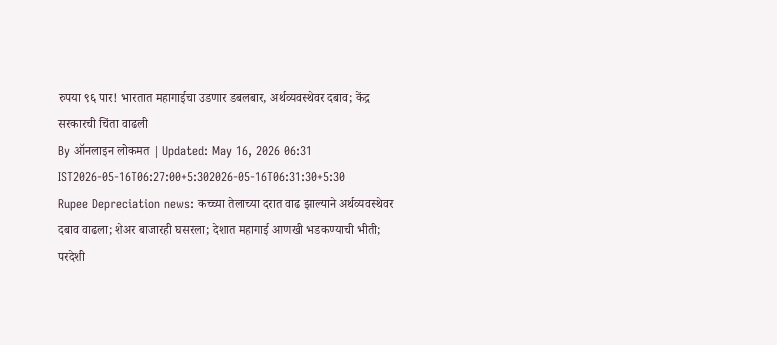रुपया ९६ पार! भारतात महागाईचा उडणार डबलबार, अर्थव्यवस्थेवर दबाव; केंद्र सरकारची चिंता वाढली
By ऑनलाइन लोकमत | Updated: May 16, 2026 06:31 IST2026-05-16T06:27:00+5:302026-05-16T06:31:30+5:30
Rupee Depreciation news: कच्च्या तेलाच्या दरात वाढ झाल्याने अर्थव्यवस्थेवर दबाव वाढला; शेअर बाजारही घसरला; देशात महागाई आणखी भडकण्याची भीती; परदेशी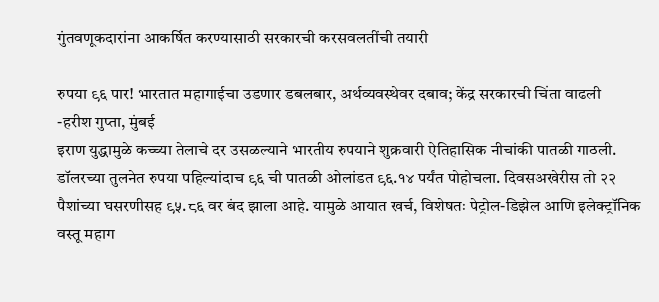गुंतवणूकदारांना आकर्षित करण्यासाठी सरकारची करसवलतींची तयारी

रुपया ९६ पार! भारतात महागाईचा उडणार डबलबार, अर्थव्यवस्थेवर दबाव; केंद्र सरकारची चिंता वाढली
-हरीश गुप्ता, मुंबई
इराण युद्धामुळे कच्च्या तेलाचे दर उसळल्याने भारतीय रुपयाने शुक्रवारी ऐतिहासिक नीचांकी पातळी गाठली. डॉलरच्या तुलनेत रुपया पहिल्यांदाच ९६ ची पातळी ओलांडत ९६.१४ पर्यंत पोहोचला. दिवसअखेरीस तो २२ पैशांच्या घसरणीसह ९५.८६ वर बंद झाला आहे. यामुळे आयात खर्च, विशेषतः पेट्रोल-डिझेल आणि इलेक्ट्रॉनिक वस्तू महाग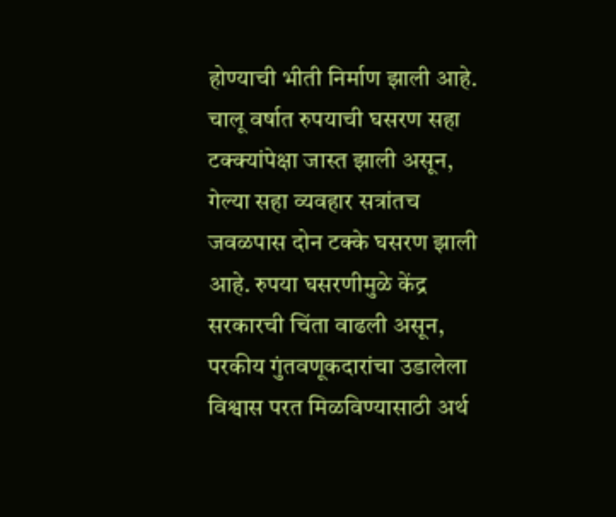होण्याची भीती निर्माण झाली आहे.
चालू वर्षात रुपयाची घसरण सहा टक्क्यांपेक्षा जास्त झाली असून, गेल्या सहा व्यवहार सत्रांतच जवळपास दोन टक्के घसरण झाली आहे. रुपया घसरणीमुळे केंद्र सरकारची चिंता वाढली असून, परकीय गुंतवणूकदारांचा उडालेला विश्वास परत मिळविण्यासाठी अर्थ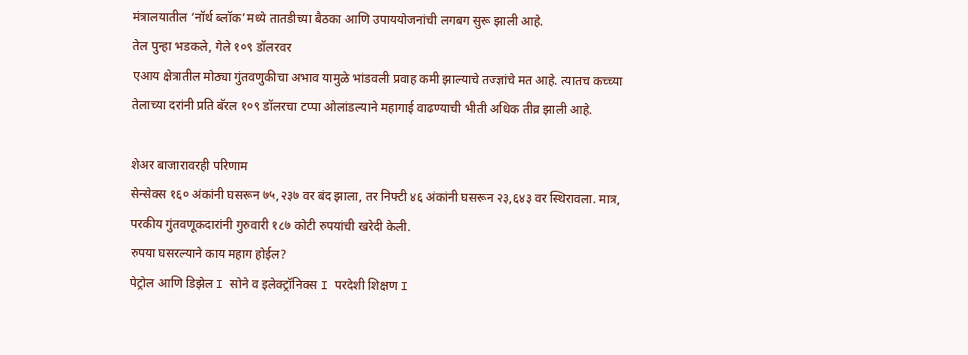मंत्रालयातील ‘नॉर्थ ब्लॉक’मध्ये तातडीच्या बैठका आणि उपाययोजनांची लगबग सुरू झाली आहे.
तेल पुन्हा भडकले, गेले १०९ डॉलरवर
एआय क्षेत्रातील मोठ्या गुंतवणुकीचा अभाव यामुळे भांडवली प्रवाह कमी झाल्याचे तज्ज्ञांचे मत आहे. त्यातच कच्च्या तेलाच्या दरांनी प्रति बॅरल १०९ डॉलरचा टप्पा ओलांडल्याने महागाई वाढण्याची भीती अधिक तीव्र झाली आहे.

शेअर बाजारावरही परिणाम
सेन्सेक्स १६० अंकांनी घसरून ७५,२३७ वर बंद झाला, तर निफ्टी ४६ अंकांनी घसरून २३,६४३ वर स्थिरावला. मात्र, परकीय गुंतवणूकदारांनी गुरुवारी १८७ कोटी रुपयांची खरेदी केली.
रुपया घसरल्याने काय महाग होईल?
पेट्रोल आणि डिझेल I सोने व इलेक्ट्रॉनिक्स I परदेशी शिक्षण I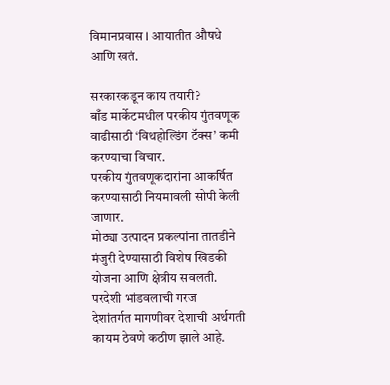विमानप्रवास I आयातीत औषधे आणि खतं.

सरकारकडून काय तयारी?
बाँड मार्केटमधील परकीय गुंतवणूक वाढीसाठी ‘विथहोल्डिंग टॅक्स’ कमी करण्याचा विचार.
परकीय गुंतवणूकदारांना आकर्षित करण्यासाठी नियमावली सोपी केली जाणार.
मोठ्या उत्पादन प्रकल्पांना तातडीने मंजुरी देण्यासाठी विशेष खिडकी योजना आणि क्षेत्रीय सवलती.
परदेशी भांडवलाची गरज
देशांतर्गत मागणीवर देशाची अर्थगती कायम ठेवणे कठीण झाले आहे.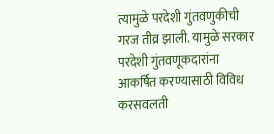त्यामुळे परदेशी गुंतवणुकीची गरज तीव्र झाली. यामुळे सरकार परदेशी गुंतवणूकदारांना आकर्षित करण्यासाठी विविध करसवलती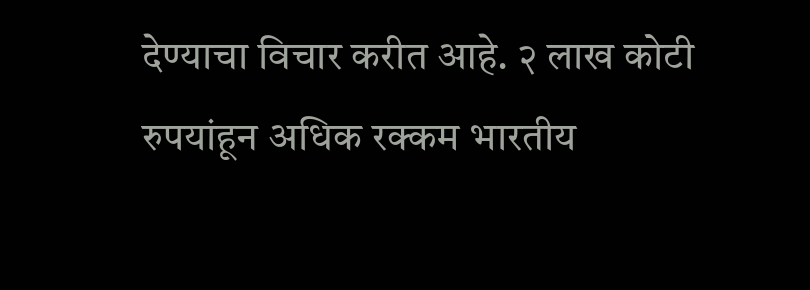देण्याचा विचार करीत आहे. २ लाख कोटी रुपयांहून अधिक रक्कम भारतीय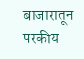बाजारातून परकीय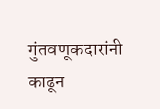गुंतवणूकदारांनी काढून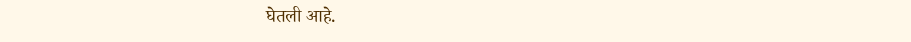घेतली आहे.